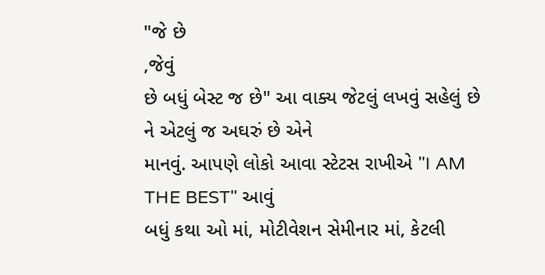"જે છે
,જેવું
છે બધું બેસ્ટ જ છે" આ વાક્ય જેટલું લખવું સહેલું છે ને એટલું જ અઘરું છે એને
માનવું. આપણે લોકો આવા સ્ટેટસ રાખીએ "I AM THE BEST" આવું
બધું કથા ઓ માં, મોટીવેશન સેમીનાર માં, કેટલી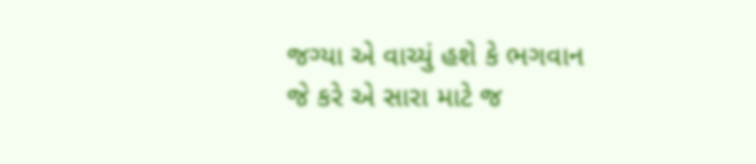જગ્યા એ વાચ્યું હશે કે ભગવાન જે કરે એ સારા માટે જ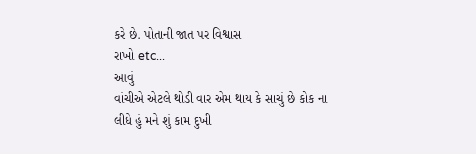કરે છે. પોતાની જાત પર વિશ્વાસ
રાખો etc...
આવું
વાંચીએ એટલે થોડી વાર એમ થાય કે સાચું છે કોક ના લીધે હું મને શું કામ દુખી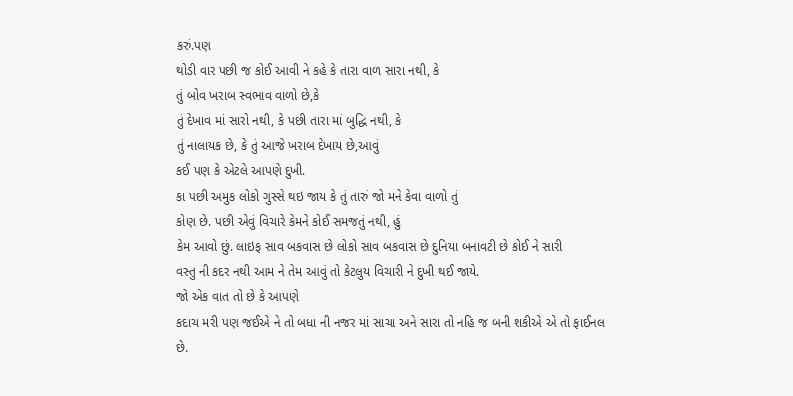કરું.પણ
થોડી વાર પછી જ કોઈ આવી ને કહે કે તારા વાળ સારા નથી, કે
તું બોવ ખરાબ સ્વભાવ વાળો છે,કે
તું દેખાવ માં સારો નથી, કે પછી તારા માં બુદ્ધિ નથી, કે
તું નાલાયક છે, કે તું આજે ખરાબ દેખાય છે,આવું
કઈ પણ કે એટલે આપણે દુખી.
કા પછી અમુક લોકો ગુસ્સે થઇ જાય કે તું તારું જો મને કેવા વાળો તું
કોણ છે. પછી એવું વિચારે કેમને કોઈ સમજતું નથી, હું
કેમ આવો છું. લાઇફ સાવ બકવાસ છે લોકો સાવ બકવાસ છે દુનિયા બનાવટી છે કોઈ ને સારી
વસ્તુ ની કદર નથી આમ ને તેમ આવું તો કેટલુય વિચારી ને દુખી થઈ જાયે.
જો એક વાત તો છે કે આપણે
કદાચ મરી પણ જઈએ ને તો બધા ની નજર માં સાચા અને સારા તો નહિ જ બની શકીએ એ તો ફાઈનલ
છે.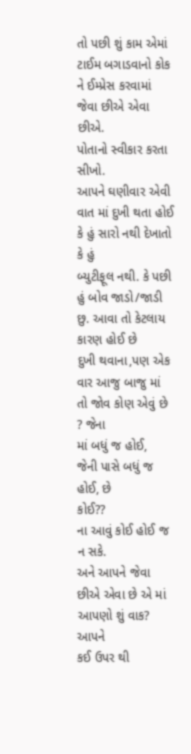તો પછી શું કામ એમાં ટાઈમ બગાડવાનો કોક ને ઈમ્પ્રેસ કરવામાં જેવા છીએ એવા છીએ.
પોતાનો સ્વીકાર કરતા સીખો.
આપને ઘણીવાર એવી વાત માં દુખી થતા હોઈ કે હું સારો નથી દેખાતો કે હું
બ્યુટીફૂલ નથી. કે પછી હું બોવ જાડો/જાડી છુ. આવા તો કેટલાય કારણ હોઈ છે
દુખી થવાના,પણ એક વાર આજુ બાજુ માં તો જોવ કોણ એવું છે ? જેના
માં બધું જ હોઈ,
જેની પાસે બધું જ હોઈ, છે
કોઈ??
ના આવું કોઈ હોઈ જ ન સકે.
અને આપને જેવા છીએ એવા છે એ માં આપણો શું વાક? આપને
કઈ ઉપર થી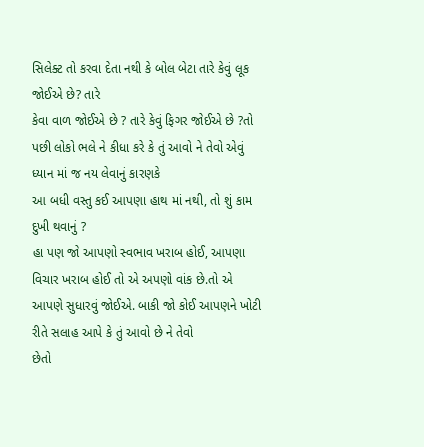સિલેક્ટ તો કરવા દેતા નથી કે બોલ બેટા તારે કેવું લૂક જોઈએ છે? તારે
કેવા વાળ જોઈએ છે ? તારે કેવું ફિગર જોઈએ છે ?તો
પછી લોકો ભલે ને કીધા કરે કે તું આવો ને તેવો એવું ધ્યાન માં જ નય લેવાનું કારણકે
આ બધી વસ્તુ કઈ આપણા હાથ માં નથી, તો શું કામ દુખી થવાનું ?
હા પણ જો આપણો સ્વભાવ ખરાબ હોઈ, આપણા
વિચાર ખરાબ હોઈ તો એ અપણો વાંક છે.તો એ
આપણે સુધારવું જોઈએ. બાકી જો કોઈ આપણને ખોટી રીતે સલાહ આપે કે તું આવો છે ને તેવો
છેતો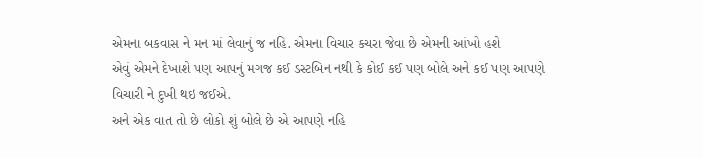એમના બકવાસ ને મન માં લેવાનું જ નહિ. એમના વિચાર કચરા જેવા છે એમની આંખો હશે
એવું એમને દેખાશે પણ આપનું મગજ કઈ ડસ્ટબિન નથી કે કોઈ કઈ પણ બોલે અને કઈ પણ આપણે
વિચારી ને દુખી થઇ જઈએ.
અને એક વાત તો છે લોકો શું બોલે છે એ આપણે નહિ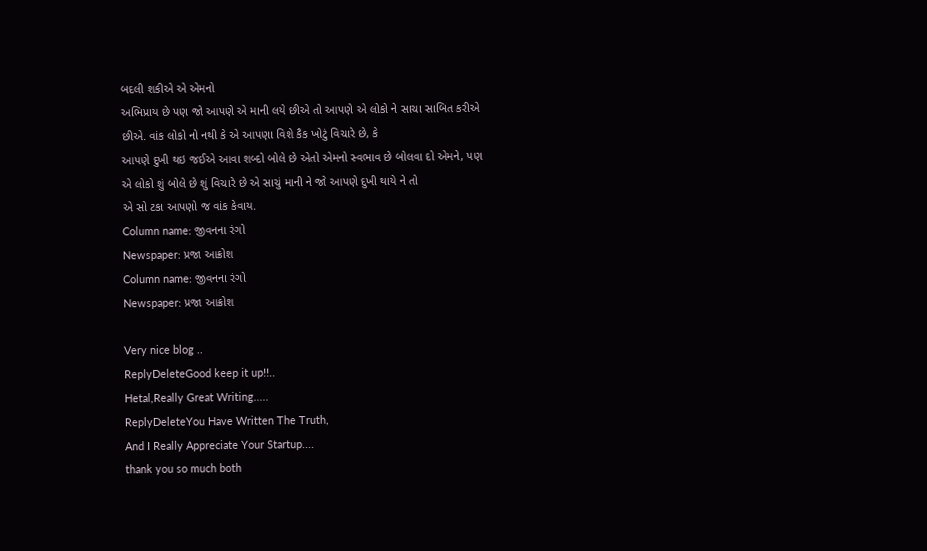બદલી શકીએ એ એમનો
અભિપ્રાય છે પણ જો આપણે એ માની લયે છીએ તો આપણે એ લોકો ને સાચા સાબિત કરીએ
છીએ. વાંક લોકો નો નથી કે એ આપણા વિશે કૈક ખોટું વિચારે છે, કે
આપણે દુખી થઇ જઈએ આવા શબ્દો બોલે છે એતો એમનો સ્વભાવ છે બોલવા દો એમને, પણ
એ લોકો શું બોલે છે શું વિચારે છે એ સાચું માની ને જો આપણે દુખી થાયે ને તો
એ સો ટકા આપણો જ વાંક કેવાય.
Column name: જીવનના રંગો
Newspaper: પ્રજા આક્રોશ
Column name: જીવનના રંગો
Newspaper: પ્રજા આક્રોશ

Very nice blog ..
ReplyDeleteGood keep it up!!..
Hetal,Really Great Writing.....
ReplyDeleteYou Have Written The Truth,
And I Really Appreciate Your Startup....
thank you so much both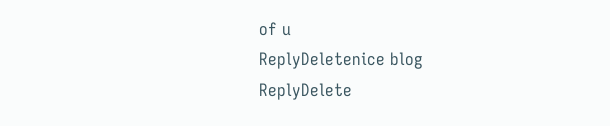of u
ReplyDeletenice blog
ReplyDelete